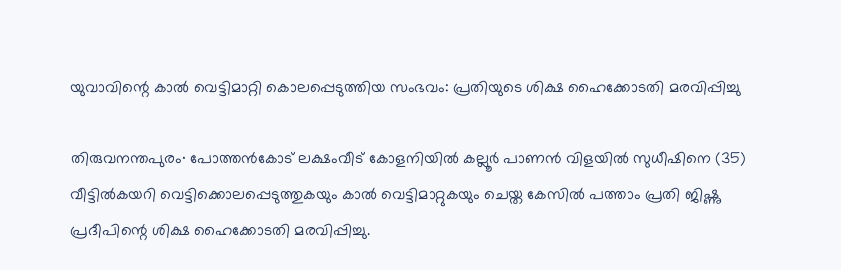യുവാവിന്റെ കാൽ വെട്ടിമാറ്റി കൊലപ്പെടുത്തിയ സംഭവം: പ്രതിയുടെ ശിക്ഷ ഹൈക്കോടതി മരവിപ്പിച്ചു

തിരുവനന്തപുരം∙ പോത്തൻകോട് ലക്ഷംവീട് കോളനിയിൽ കല്ലൂർ പാണൻ വിളയിൽ സുധീഷിനെ (35) വീട്ടിൽകയറി വെട്ടിക്കൊലപ്പെടുത്തുകയും കാൽ വെട്ടിമാറ്റുകയും ചെയ്ത കേസിൽ പത്താം പ്രതി ജിഷ്ണു പ്രദീപിന്റെ ശിക്ഷ ഹൈക്കോടതി മരവിപ്പിച്ചു.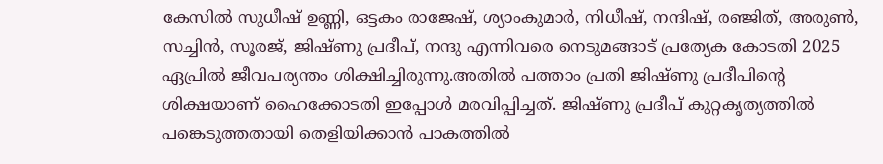കേസിൽ സുധീഷ് ഉണ്ണി, ഒട്ടകം രാജേഷ്, ശ്യാംകുമാർ, നിധീഷ്, നന്ദിഷ്, രഞ്ജിത്, അരുൺ, സച്ചിൻ, സൂരജ്, ജിഷ്ണു പ്രദീപ്, നന്ദു എന്നിവരെ നെടുമങ്ങാട് പ്രത്യേക കോടതി 2025 ഏപ്രിൽ ജീവപര്യന്തം ശിക്ഷിച്ചിരുന്നു.അതിൽ പത്താം പ്രതി ജിഷ്ണു പ്രദീപിന്റെ ശിക്ഷയാണ് ഹൈക്കോടതി ഇപ്പോൾ മരവിപ്പിച്ചത്. ജിഷ്ണു പ്രദീപ് കുറ്റകൃത്യത്തിൽ പങ്കെടുത്തതായി തെളിയിക്കാൻ പാകത്തിൽ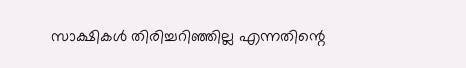സാക്ഷികൾ തിരിച്ചറിഞ്ഞില്ല എന്നതിന്റെ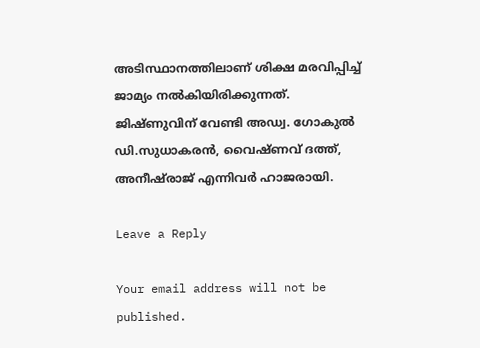അടിസ്ഥാനത്തിലാണ് ശിക്ഷ മരവിപ്പിച്ച് ജാമ്യം നൽകിയിരിക്കുന്നത്. ജിഷ്ണുവിന് വേണ്ടി അഡ്വ. ഗോകുൽ ഡി.സുധാകരൻ, വൈഷ്ണവ് ദത്ത്, അനീഷ്‌രാജ് എന്നിവർ ഹാജരായി.

Leave a Reply

Your email address will not be published.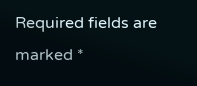Required fields are marked *